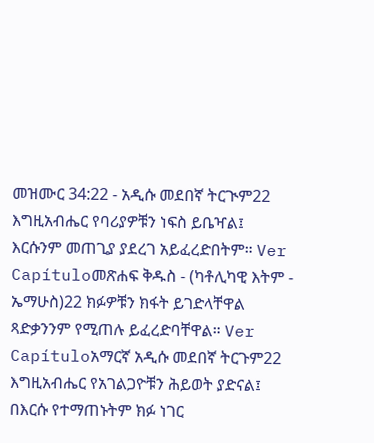መዝሙር 34:22 - አዲሱ መደበኛ ትርጒም22 እግዚአብሔር የባሪያዎቹን ነፍስ ይቤዣል፤ እርሱንም መጠጊያ ያደረገ አይፈረድበትም። Ver Capítuloመጽሐፍ ቅዱስ - (ካቶሊካዊ እትም - ኤማሁስ)22 ክፉዎቹን ክፋት ይገድላቸዋል ጻድቃንንም የሚጠሉ ይፈረድባቸዋል። Ver Capítuloአማርኛ አዲሱ መደበኛ ትርጉም22 እግዚአብሔር የአገልጋዮቹን ሕይወት ያድናል፤ በእርሱ የተማጠኑትም ክፉ ነገር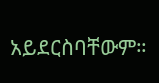አይደርስባቸውም።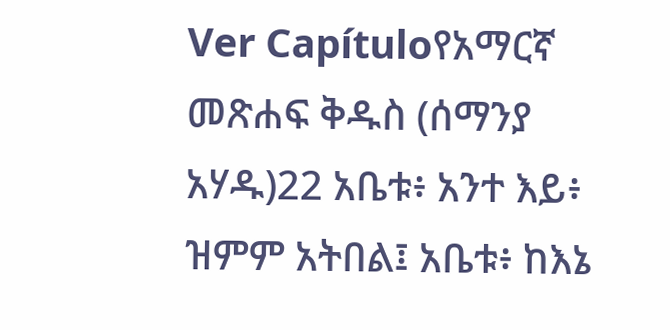Ver Capítuloየአማርኛ መጽሐፍ ቅዱስ (ሰማንያ አሃዱ)22 አቤቱ፥ አንተ እይ፥ ዝምም አትበል፤ አቤቱ፥ ከእኔ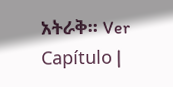አትራቅ። Ver Capítulo |